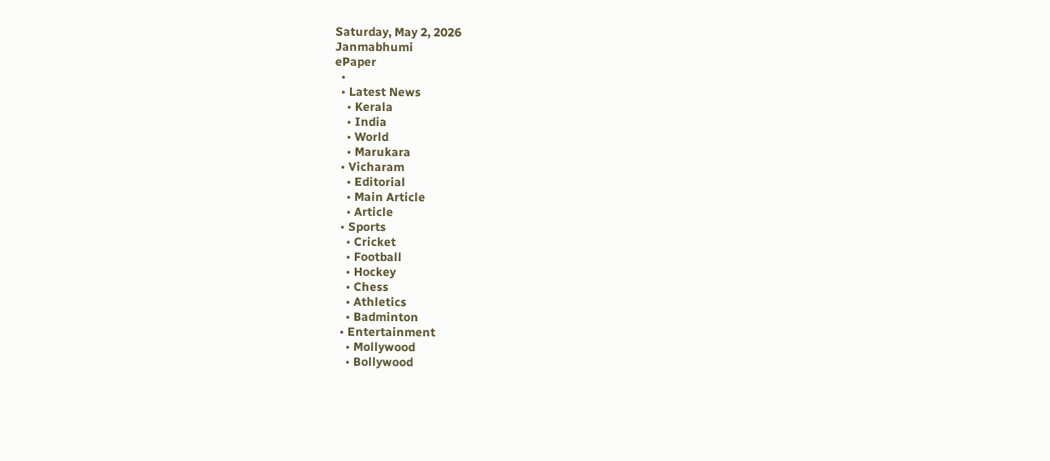Saturday, May 2, 2026
Janmabhumi
ePaper
  •
  • Latest News
    • Kerala
    • India
    • World
    • Marukara
  • Vicharam
    • Editorial
    • Main Article
    • Article
  • Sports
    • Cricket
    • Football
    • Hockey
    • Chess
    • Athletics
    • Badminton
  • Entertainment
    • Mollywood
    • Bollywood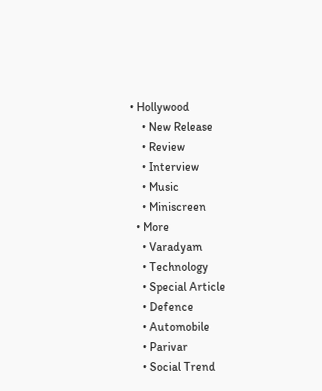• Hollywood
    • New Release
    • Review
    • Interview
    • Music
    • Miniscreen
  • More
    • Varadyam
    • Technology
    • Special Article
    • Defence
    • Automobile
    • Parivar
    • Social Trend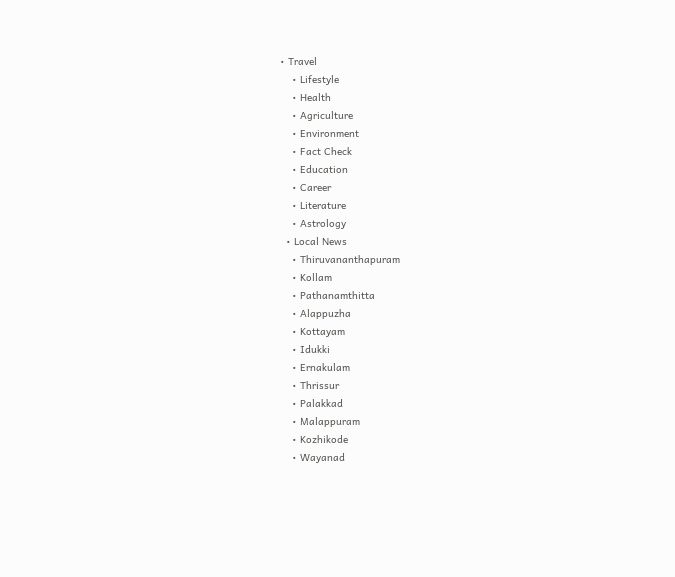• Travel
    • Lifestyle
    • Health
    • Agriculture
    • Environment
    • Fact Check
    • Education
    • Career
    • Literature
    • Astrology
  • Local News
    • Thiruvananthapuram
    • Kollam
    • Pathanamthitta
    • Alappuzha
    • Kottayam
    • Idukki
    • Ernakulam
    • Thrissur
    • Palakkad
    • Malappuram
    • Kozhikode
    • Wayanad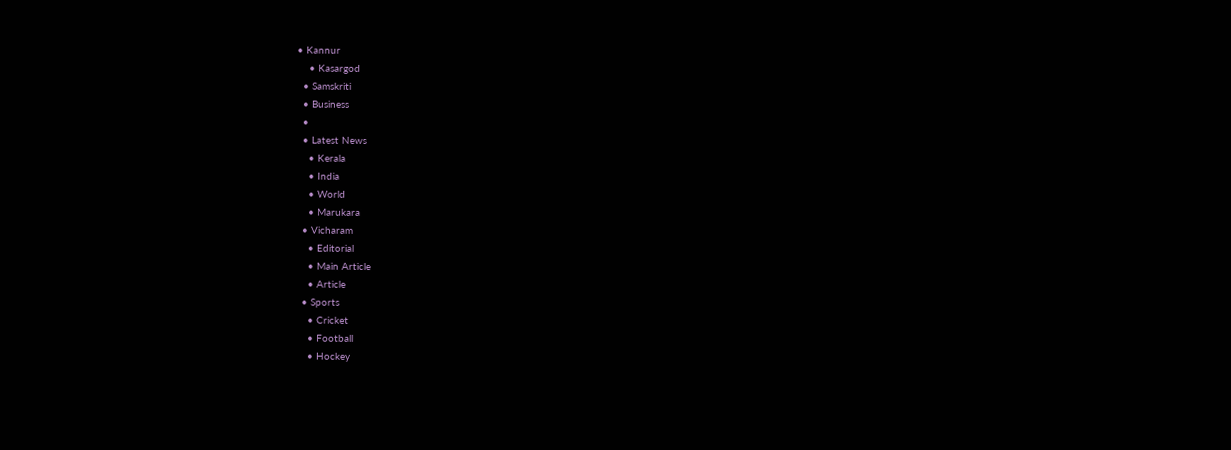• Kannur
    • Kasargod
  • Samskriti
  • Business
  •
  • Latest News
    • Kerala
    • India
    • World
    • Marukara
  • Vicharam
    • Editorial
    • Main Article
    • Article
  • Sports
    • Cricket
    • Football
    • Hockey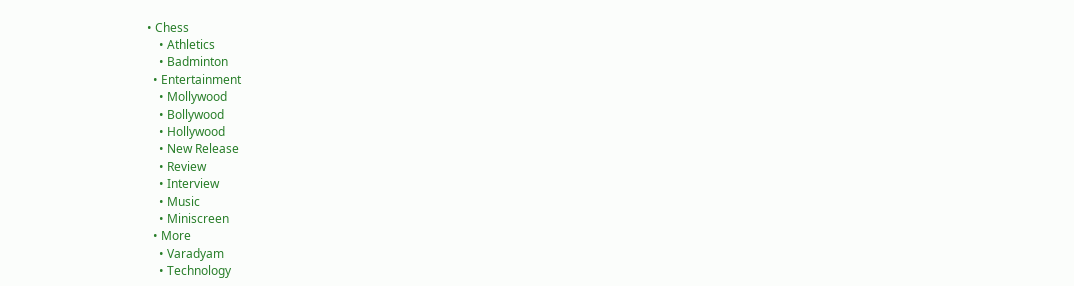• Chess
    • Athletics
    • Badminton
  • Entertainment
    • Mollywood
    • Bollywood
    • Hollywood
    • New Release
    • Review
    • Interview
    • Music
    • Miniscreen
  • More
    • Varadyam
    • Technology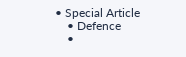• Special Article
    • Defence
    •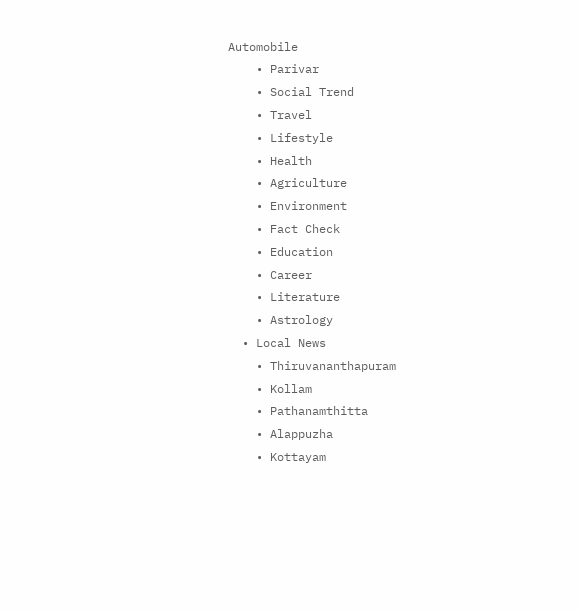Automobile
    • Parivar
    • Social Trend
    • Travel
    • Lifestyle
    • Health
    • Agriculture
    • Environment
    • Fact Check
    • Education
    • Career
    • Literature
    • Astrology
  • Local News
    • Thiruvananthapuram
    • Kollam
    • Pathanamthitta
    • Alappuzha
    • Kottayam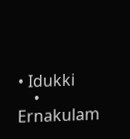• Idukki
    • Ernakulam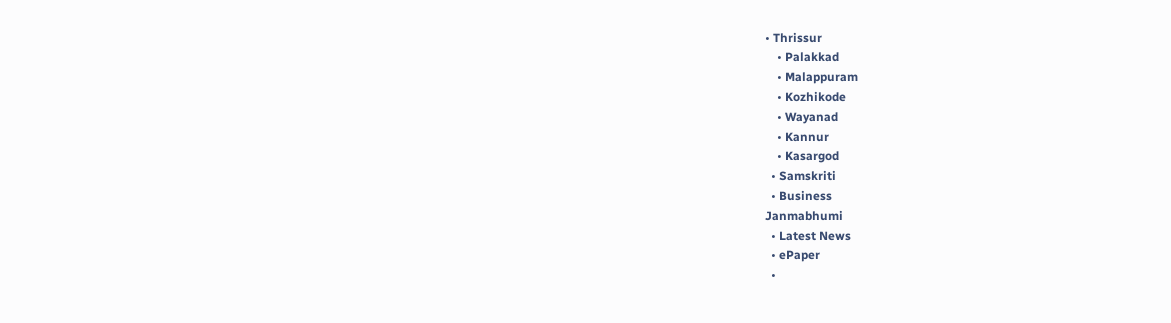• Thrissur
    • Palakkad
    • Malappuram
    • Kozhikode
    • Wayanad
    • Kannur
    • Kasargod
  • Samskriti
  • Business
Janmabhumi
  • Latest News
  • ePaper
  •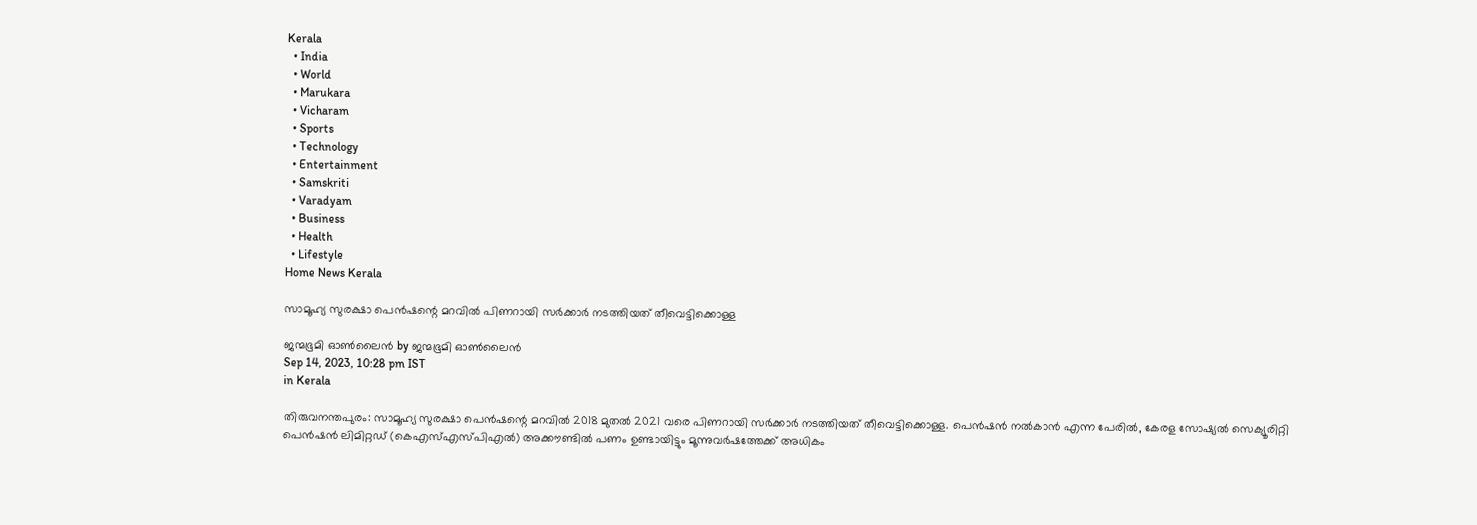Kerala
  • India
  • World
  • Marukara
  • Vicharam
  • Sports
  • Technology
  • Entertainment
  • Samskriti
  • Varadyam
  • Business
  • Health
  • Lifestyle
Home News Kerala

സാമൂഹ്യ സുരക്ഷാ പെന്‍ഷന്റെ മറവില്‍ പിണറായി സര്‍ക്കാര്‍ നടത്തിയത് തീവെട്ടിക്കൊള്ള

ജന്മഭൂമി ഓണ്‍ലൈന്‍ by ജന്മഭൂമി ഓണ്‍ലൈന്‍
Sep 14, 2023, 10:28 pm IST
in Kerala

തിരുവനന്തപുരം: സാമൂഹ്യ സുരക്ഷാ പെന്‍ഷന്റെ മറവില്‍ 2018 മുതല്‍ 2021 വരെ പിണറായി സര്‍ക്കാര്‍ നടത്തിയത് തീവെട്ടിക്കൊള്ള. പെന്‍ഷന്‍ നല്‍കാന്‍ എന്ന പേരില്‍, കേരള സോഷ്യല്‍ സെക്യൂരിറ്റി പെന്‍ഷന്‍ ലിമിറ്റഡ് (കെഎസ്എസ്പിഎല്‍) അക്കൗണ്ടില്‍ പണം ഉണ്ടായിട്ടും മൂന്നുവര്‍ഷത്തേക്ക് അധികം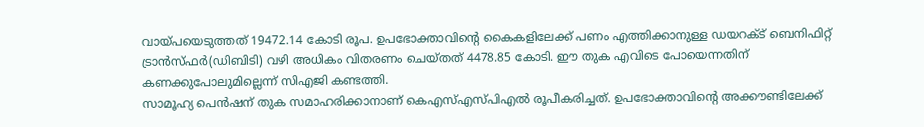വായ്‌പയെടുത്തത് 19472.14 കോടി രൂപ. ഉപഭോക്താവിന്റെ കൈകളിലേക്ക് പണം എത്തിക്കാനുള്ള ഡയറക്ട് ബെനിഫിറ്റ് ട്രാന്‍സ്ഫര്‍(ഡിബിടി) വഴി അധികം വിതരണം ചെയ്തത് 4478.85 കോടി. ഈ തുക എവിടെ പോയെന്നതിന് കണക്കുപോലുമില്ലെന്ന് സിഎജി കണ്ടത്തി.
സാമൂഹ്യ പെന്‍ഷന് തുക സമാഹരിക്കാനാണ് കെഎസ്എസ്പിഎല്‍ രൂപീകരിച്ചത്. ഉപഭോക്താവിന്റെ അക്കൗണ്ടിലേക്ക്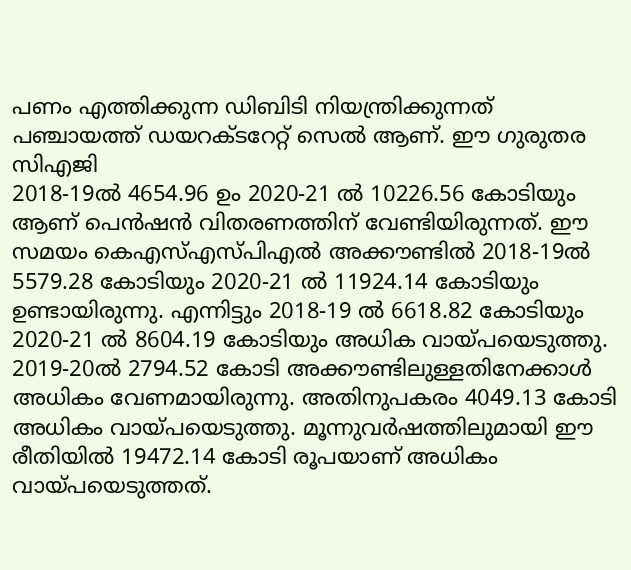പണം എത്തിക്കുന്ന ഡിബിടി നിയന്ത്രിക്കുന്നത് പഞ്ചായത്ത് ഡയറക്ടറേറ്റ് സെല്‍ ആണ്. ഈ ഗുരുതര സിഎജി
2018-19ല്‍ 4654.96 ഉം 2020-21 ല്‍ 10226.56 കോടിയും ആണ് പെന്‍ഷന്‍ വിതരണത്തിന് വേണ്ടിയിരുന്നത്. ഈ സമയം കെഎസ്എസ്പിഎല്‍ അക്കൗണ്ടില്‍ 2018-19ല്‍ 5579.28 കോടിയും 2020-21 ല്‍ 11924.14 കോടിയും ഉണ്ടായിരുന്നു. എന്നിട്ടും 2018-19 ല്‍ 6618.82 കോടിയും 2020-21 ല്‍ 8604.19 കോടിയും അധിക വായ്‌പയെടുത്തു. 2019-20ല്‍ 2794.52 കോടി അക്കൗണ്ടിലുള്ളതിനേക്കാള്‍ അധികം വേണമായിരുന്നു. അതിനുപകരം 4049.13 കോടി അധികം വായ്‌പയെടുത്തു. മൂന്നുവര്‍ഷത്തിലുമായി ഈ രീതിയില്‍ 19472.14 കോടി രൂപയാണ് അധികം വായ്‌പയെടുത്തത്.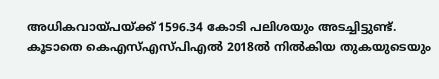അധികവായ്‌പയ്‌ക്ക് 1596.34 കോടി പലിശയും അടച്ചിട്ടുണ്ട്.
കൂടാതെ കെഎസ്എസ്പിഎല്‍ 2018ല്‍ നില്‍കിയ തുകയുടെയും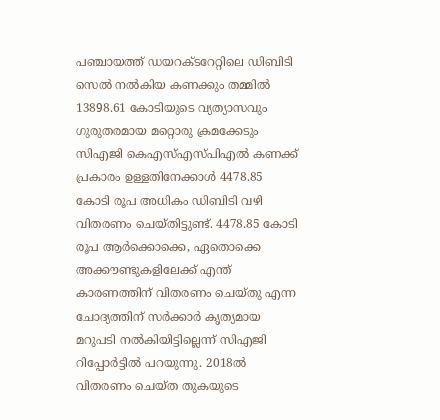പഞ്ചായത്ത് ഡയറക്ടറേറ്റിലെ ഡിബിടി സെല്‍ നല്‍കിയ കണക്കും തമ്മില്‍ 13898.61 കോടിയുടെ വ്യത്യാസവും
ഗുരുതരമായ മറ്റൊരു ക്രമക്കേടും സിഎജി കെഎസ്എസ്പിഎല്‍ കണക്ക് പ്രകാരം ഉള്ളതിനേക്കാള്‍ 4478.85 കോടി രൂപ അധികം ഡിബിടി വഴി വിതരണം ചെയ്തിട്ടുണ്ട്. 4478.85 കോടി രൂപ ആര്‍ക്കൊക്കെ, ഏതൊക്കെ അക്കൗണ്ടുകളിലേക്ക് എന്ത് കാരണത്തിന് വിതരണം ചെയ്തു എന്ന ചോദ്യത്തിന് സര്‍ക്കാര്‍ കൃത്യമായ മറുപടി നല്‍കിയിട്ടില്ലെന്ന് സിഎജി റിപ്പോര്‍ട്ടില്‍ പറയുന്നു. 2018ല്‍ വിതരണം ചെയ്ത തുകയുടെ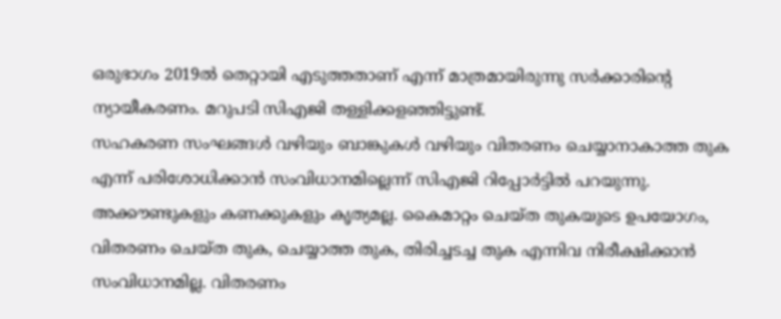ഒരുഭാഗം 2019ല്‍ തെറ്റായി എടുത്തതാണ് എന്ന് മാത്രമായിരുന്നു സര്‍ക്കാരിന്റെ ന്യായീകരണം. മറുപടി സിഎജി തള്ളിക്കളഞ്ഞിട്ടുണ്ട്.
സഹകരണ സംഘങ്ങള്‍ വഴിയും ബാങ്കുകള്‍ വഴിയും വിതരണം ചെയ്യാനാകാത്ത തുക എന്ന് പരിശോധിക്കാന്‍ സംവിധാനമില്ലെന്ന് സിഎജി റിപ്പോര്‍ട്ടില്‍ പറയുന്നു. അക്കൗണ്ടുകളും കണക്കുകളും കൃത്യമല്ല. കൈമാറ്റം ചെയ്ത തുകയുടെ ഉപയോഗം, വിതരണം ചെയ്ത തുക, ചെയ്യാത്ത തുക, തിരിച്ചടച്ച തുക എന്നിവ നിരീക്ഷിക്കാന്‍ സംവിധാനമില്ല. വിതരണം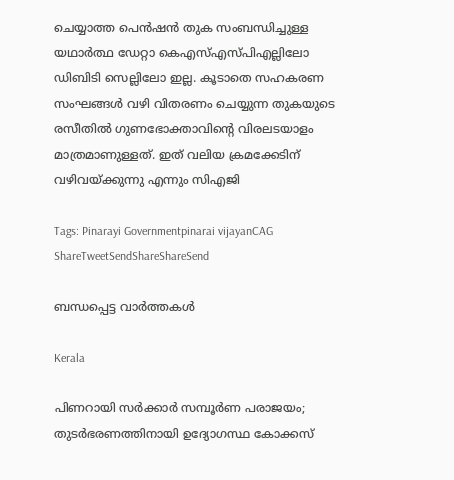ചെയ്യാത്ത പെന്‍ഷന്‍ തുക സംബന്ധിച്ചുള്ള യഥാര്‍ത്ഥ ഡേറ്റാ കെഎസ്എസ്പിഎല്ലിലോ ഡിബിടി സെല്ലിലോ ഇല്ല. കൂടാതെ സഹകരണ സംഘങ്ങള്‍ വഴി വിതരണം ചെയ്യുന്ന തുകയുടെ രസീതില്‍ ഗുണഭോക്താവിന്റെ വിരലടയാളം മാത്രമാണുള്ളത്. ഇത് വലിയ ക്രമക്കേടിന് വഴിവയ്‌ക്കുന്നു എന്നും സിഎജി

Tags: Pinarayi Governmentpinarai vijayanCAG
ShareTweetSendShareShareSend

ബന്ധപ്പെട്ട വാര്‍ത്തകള്‍

Kerala

പിണറായി സർക്കാർ സമ്പൂർണ പരാജയം; തുടർഭരണത്തിനായി ഉദ്യോഗസ്ഥ കോക്കസ്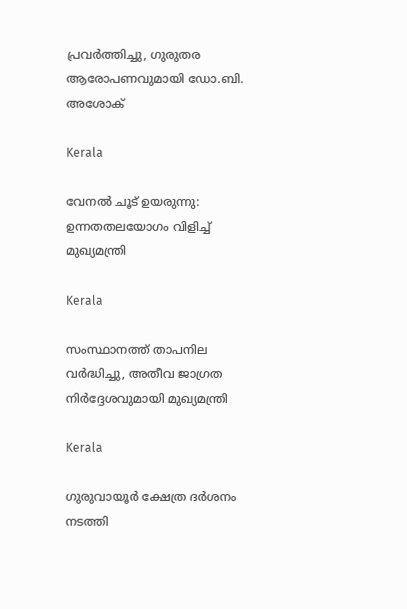പ്രവർത്തിച്ചു, ഗുരുതര ആരോപണവുമായി ഡോ.ബി. അശോക്

Kerala

വേനല്‍ ചൂട് ഉയരുന്നു: ഉന്നതതലയോഗം വിളിച്ച് മുഖ്യമന്ത്രി

Kerala

സംസ്ഥാനത്ത് താപനില വര്‍ദ്ധിച്ചു, അതീവ ജാഗ്രത നിര്‍ദ്ദേശവുമായി മുഖ്യമന്ത്രി

Kerala

ഗുരുവായൂര്‍ ക്ഷേത്ര ദര്‍ശനം നടത്തി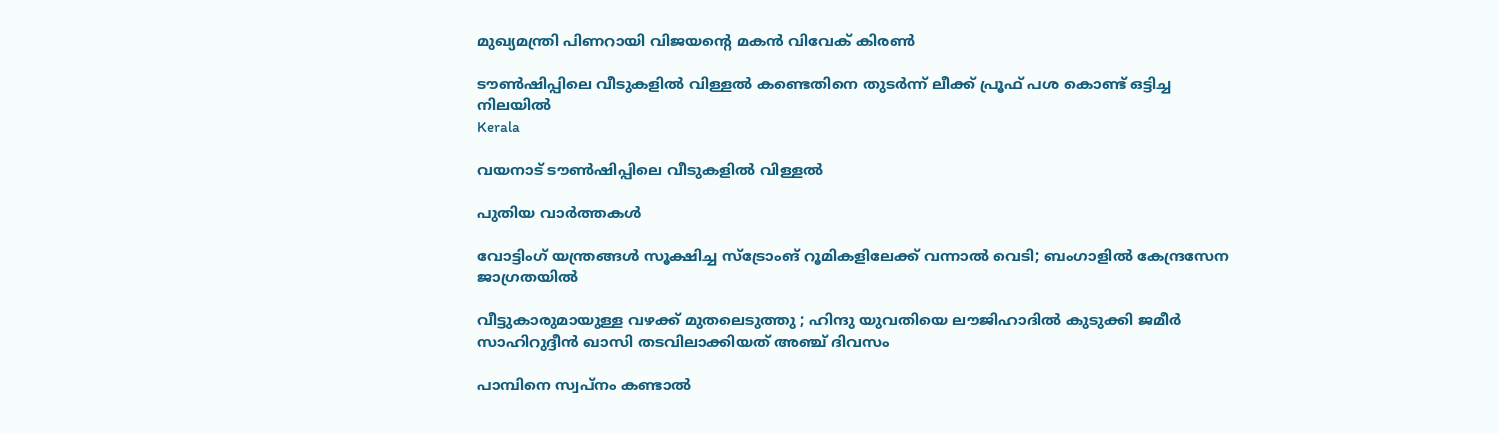മുഖ്യമന്ത്രി പിണറായി വിജയന്റെ മകന്‍ വിവേക് കിരണ്‍

ടൗണ്‍ഷിപ്പിലെ വീടുകളില്‍ വിള്ളല്‍ കണ്ടെതിനെ തുടര്‍ന്ന് ലീക്ക് പ്രൂഫ് പശ കൊണ്ട് ഒട്ടിച്ച നിലയില്‍
Kerala

വയനാട് ടൗണ്‍ഷിപ്പിലെ വീടുകളില്‍ വിള്ളല്‍

പുതിയ വാര്‍ത്തകള്‍

വോട്ടിംഗ് യന്ത്രങ്ങള്‍ സൂക്ഷിച്ച സ്ട്രോംങ് റൂമികളിലേക്ക് വന്നാല്‍ വെടി; ബംഗാളില്‍ കേന്ദ്രസേന ജാഗ്രതയില്‍

വീട്ടുകാരുമായുള്ള വഴക്ക് മുതലെടുത്തു ; ഹിന്ദു യുവതിയെ ലൗജിഹാദിൽ കുടുക്കി ജമീർ സാഹിറുദ്ദീൻ ഖാസി തടവിലാക്കിയത് അഞ്ച് ദിവസം

പാമ്പിനെ സ്വപ്നം കണ്ടാൽ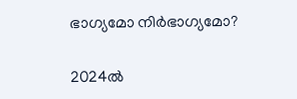ഭാഗ്യമോ നിർഭാഗ്യമോ?

2024ല്‍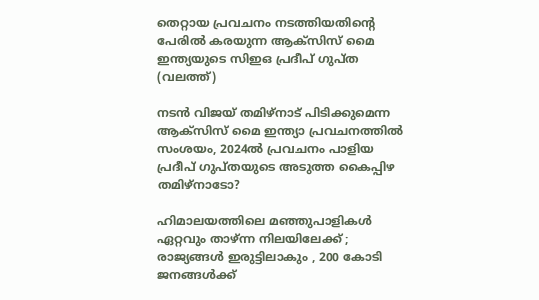തെറ്റായ പ്രവചനം നടത്തിയതിന്‍റെ പേരില്‍ കരയുന്ന ആക്സിസ് മൈ ഇന്ത്യയുടെ സിഇഒ പ്രദീപ് ഗുപ്ത (വലത്ത്)

നടന്‍ വിജയ് തമിഴ്നാട് പിടിക്കുമെന്ന ആക്സിസ് മൈ ഇന്ത്യാ പ്രവചനത്തില്‍ സംശയം, 2024ല്‍ പ്രവചനം പാളിയ പ്രദീപ് ഗുപ്തയുടെ അടുത്ത കൈപ്പിഴ തമിഴ്നാടോ?

ഹിമാലയത്തിലെ മഞ്ഞുപാളികൾ ഏറ്റവും താഴ്ന്ന നിലയിലേക്ക് ; രാജ്യങ്ങൾ ഇരുട്ടിലാകും , 200 കോടി ജനങ്ങൾക്ക്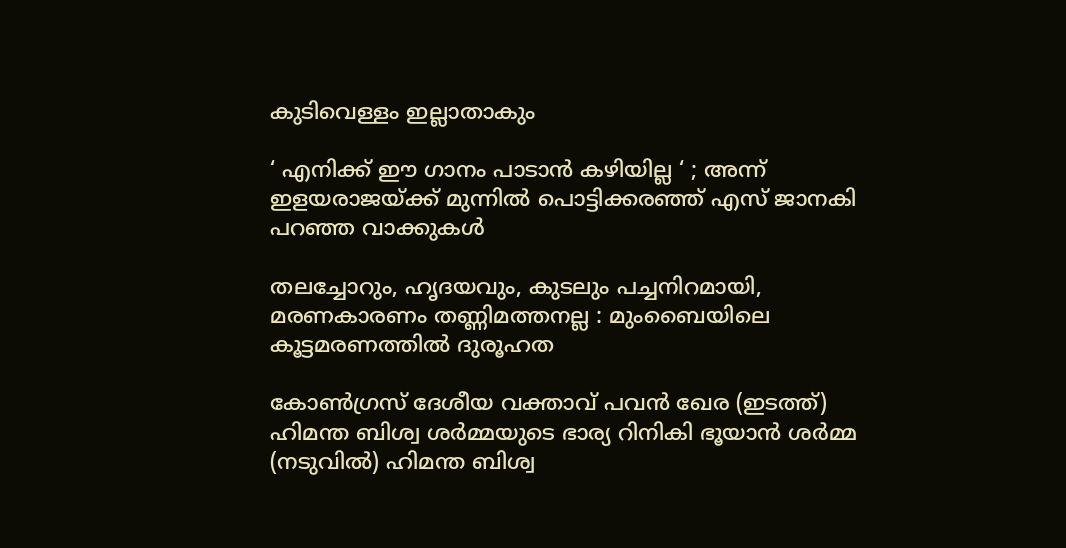കുടിവെള്ളം ഇല്ലാതാകും

‘ എനിക്ക് ഈ ഗാനം പാടാൻ കഴിയില്ല ‘ ; അന്ന് ഇളയരാജയ്‌ക്ക് മുന്നിൽ പൊട്ടിക്കരഞ്ഞ് എസ് ജാനകി പറഞ്ഞ വാക്കുകൾ

തലച്ചോറും, ഹൃദയവും, കുടലും പച്ചനിറമായി, മരണകാരണം തണ്ണിമത്തനല്ല : മുംബൈയിലെ കൂട്ടമരണത്തിൽ ദുരൂഹത

കോണ്‍ഗ്രസ് ദേശീയ വക്താവ് പവന്‍ ഖേര (ഇടത്ത്) ഹിമന്ത ബിശ്വ ശര്‍മ്മയുടെ ഭാര്യ റിനികി ഭൂയാന്‍ ശര്‍മ്മ (നടുവില്‍) ഹിമന്ത ബിശ്വ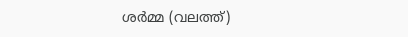ശര്‍മ്മ (വലത്ത്)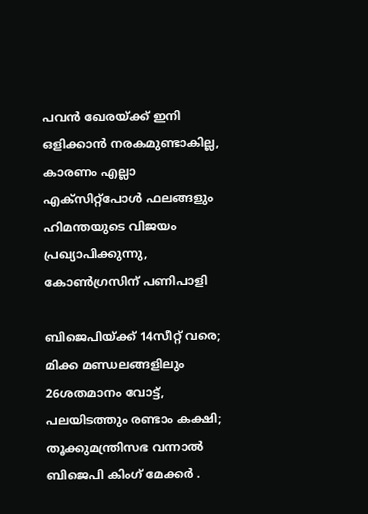പവന്‍ ഖേരയ്‌ക്ക് ഇനി ഒളിക്കാന്‍ നരകമുണ്ടാകില്ല, കാരണം എല്ലാ എക്സിറ്റ്പോള്‍ ഫലങ്ങളും ഹിമന്തയുടെ വിജയം പ്രഖ്യാപിക്കുന്നു, കോണ്‍ഗ്രസിന് പണിപാളി

ബിജെപിയ്‌ക്ക് 14സീറ്റ് വരെ; മിക്ക മണ്ഡലങ്ങളിലും 26ശതമാനം വോട്ട്, പലയിടത്തും രണ്ടാം കക്ഷി; തൂക്കുമന്ത്രിസഭ വന്നാല്‍ ബിജെപി കിംഗ് മേക്കര്‍ .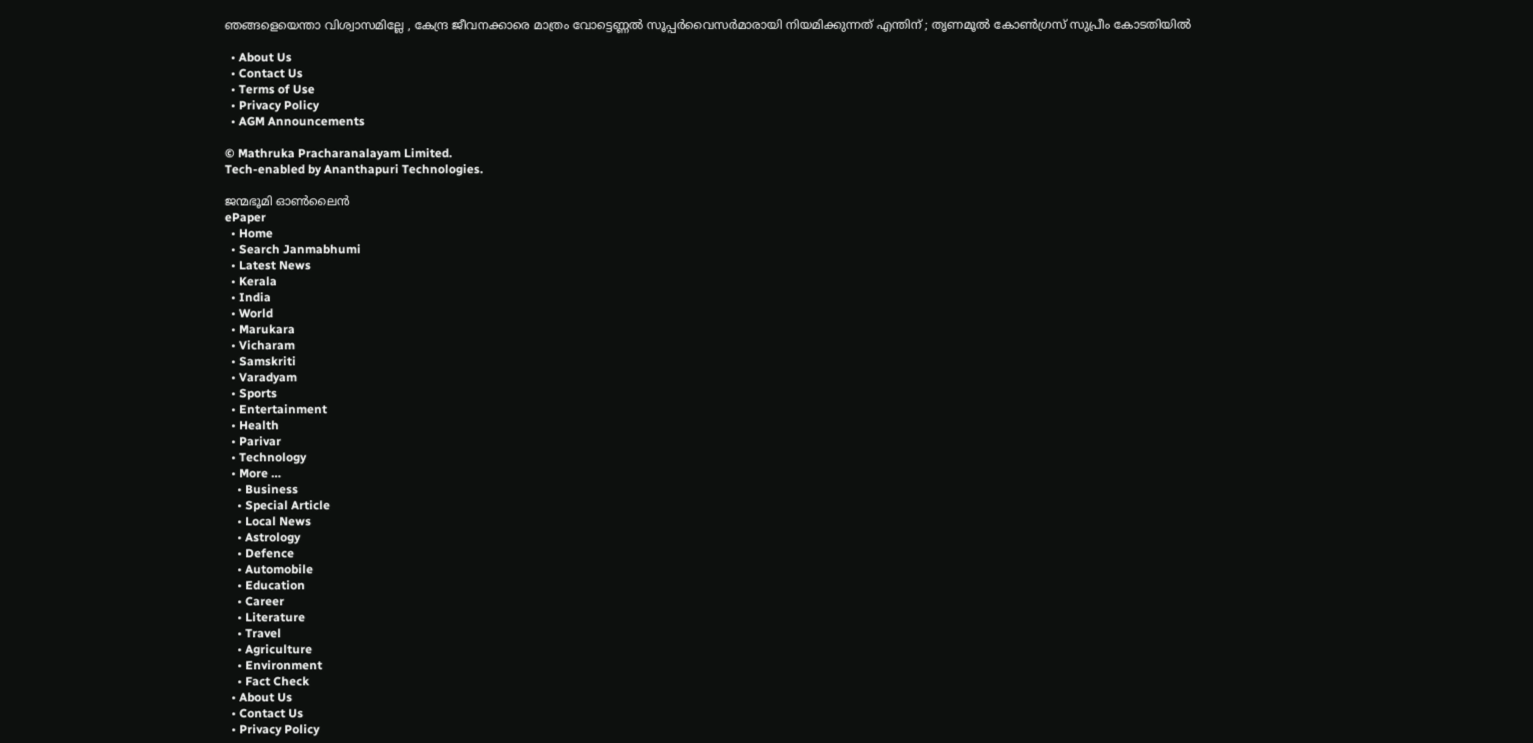ഞങ്ങളെയെന്താ വിശ്വാസമില്ലേ , കേന്ദ്ര ജീവനക്കാരെ മാത്രം വോട്ടെണ്ണൽ സൂപ്പർവൈസർമാരായി നിയമിക്കുന്നത് എന്തിന് ; തൃണമൂൽ കോൺഗ്രസ് സുപ്രീം കോടതിയിൽ

  • About Us
  • Contact Us
  • Terms of Use
  • Privacy Policy
  • AGM Announcements

© Mathruka Pracharanalayam Limited.
Tech-enabled by Ananthapuri Technologies.

ജന്മഭൂമി ഓണ്‍ലൈന്‍
ePaper
  • Home
  • Search Janmabhumi
  • Latest News
  • Kerala
  • India
  • World
  • Marukara
  • Vicharam
  • Samskriti
  • Varadyam
  • Sports
  • Entertainment
  • Health
  • Parivar
  • Technology
  • More …
    • Business
    • Special Article
    • Local News
    • Astrology
    • Defence
    • Automobile
    • Education
    • Career
    • Literature
    • Travel
    • Agriculture
    • Environment
    • Fact Check
  • About Us
  • Contact Us
  • Privacy Policy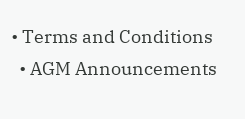• Terms and Conditions
  • AGM Announcements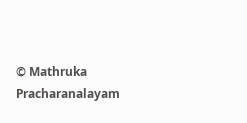© Mathruka Pracharanalayam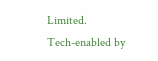Limited.
Tech-enabled by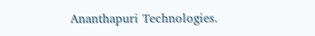Ananthapuri Technologies.